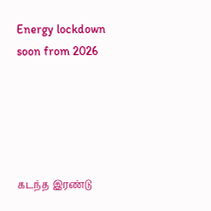Energy lockdown soon from 2026





கடந்த இரண்டு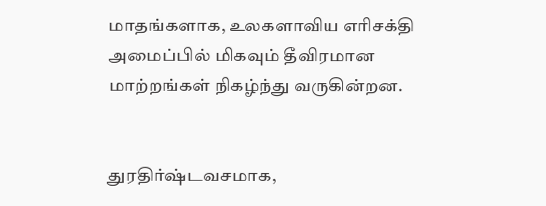மாதங்களாக, உலகளாவிய எரிசக்தி அமைப்பில் மிகவும் தீவிரமான மாற்றங்கள் நிகழ்ந்து வருகின்றன.


துரதிர்ஷ்டவசமாக,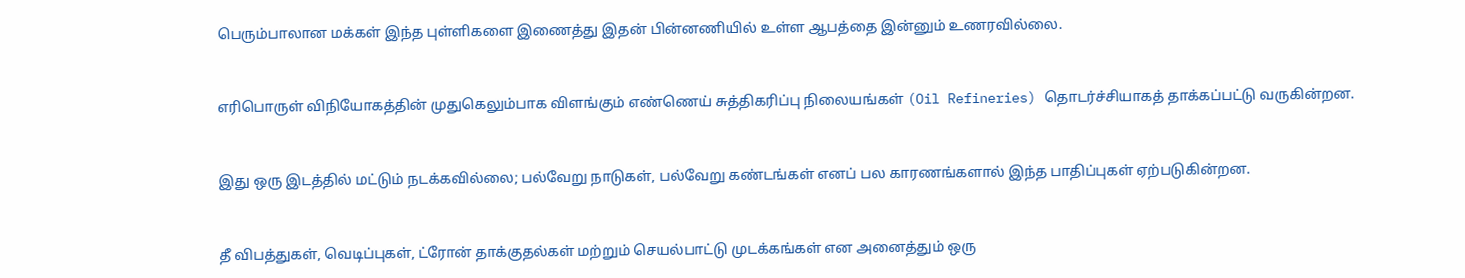பெரும்பாலான மக்கள் இந்த புள்ளிகளை இணைத்து இதன் பின்னணியில் உள்ள ஆபத்தை இன்னும் உணரவில்லை.


எரிபொருள் விநியோகத்தின் முதுகெலும்பாக விளங்கும் எண்ணெய் சுத்திகரிப்பு நிலையங்கள் (Oil Refineries) தொடர்ச்சியாகத் தாக்கப்பட்டு வருகின்றன.


இது ஒரு இடத்தில் மட்டும் நடக்கவில்லை; பல்வேறு நாடுகள், பல்வேறு கண்டங்கள் எனப் பல காரணங்களால் இந்த பாதிப்புகள் ஏற்படுகின்றன.


தீ விபத்துகள், வெடிப்புகள், ட்ரோன் தாக்குதல்கள் மற்றும் செயல்பாட்டு முடக்கங்கள் என அனைத்தும் ஒரு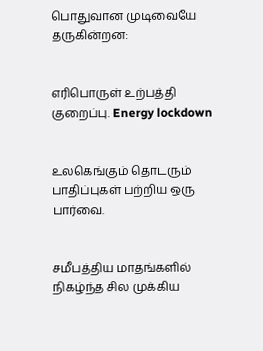பொதுவான முடிவையே தருகின்றன:


எரிபொருள் உற்பத்தி குறைப்பு. Energy lockdown


உலகெங்கும் தொடரும் பாதிப்புகள் பற்றிய ஒரு பார்வை.


சமீபத்திய மாதங்களில் நிகழ்ந்த சில முக்கிய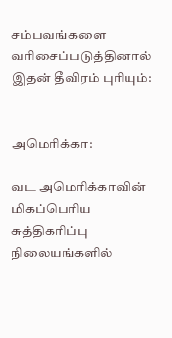சம்பவங்களை வரிசைப்படுத்தினால் இதன் தீவிரம் புரியும்:


அமெரிக்கா:

வட அமெரிக்காவின் மிகப்பெரிய சுத்திகரிப்பு நிலையங்களில்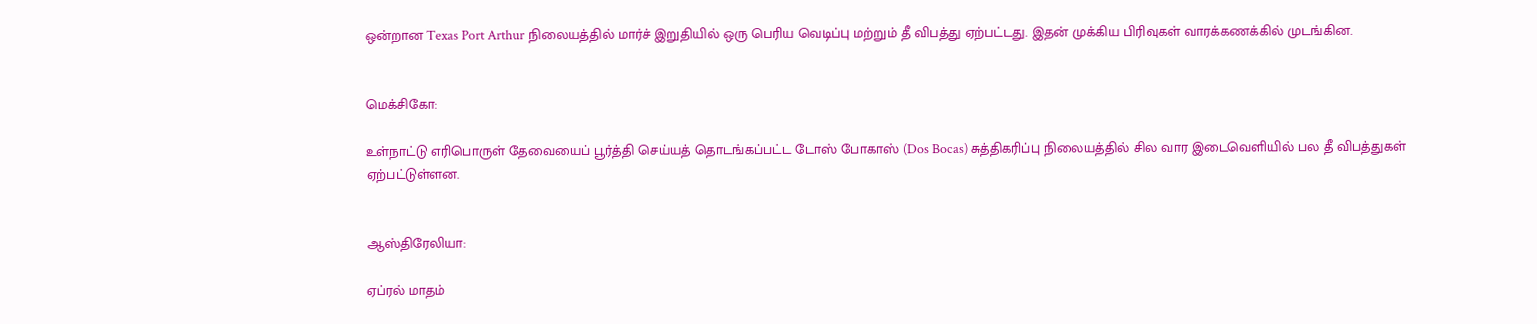ஒன்றான Texas Port Arthur நிலையத்தில் மார்ச் இறுதியில் ஒரு பெரிய வெடிப்பு மற்றும் தீ விபத்து ஏற்பட்டது. இதன் முக்கிய பிரிவுகள் வாரக்கணக்கில் முடங்கின.


மெக்சிகோ:

உள்நாட்டு எரிபொருள் தேவையைப் பூர்த்தி செய்யத் தொடங்கப்பட்ட டோஸ் போகாஸ் (Dos Bocas) சுத்திகரிப்பு நிலையத்தில் சில வார இடைவெளியில் பல தீ விபத்துகள் ஏற்பட்டுள்ளன.


ஆஸ்திரேலியா:

ஏப்ரல் மாதம்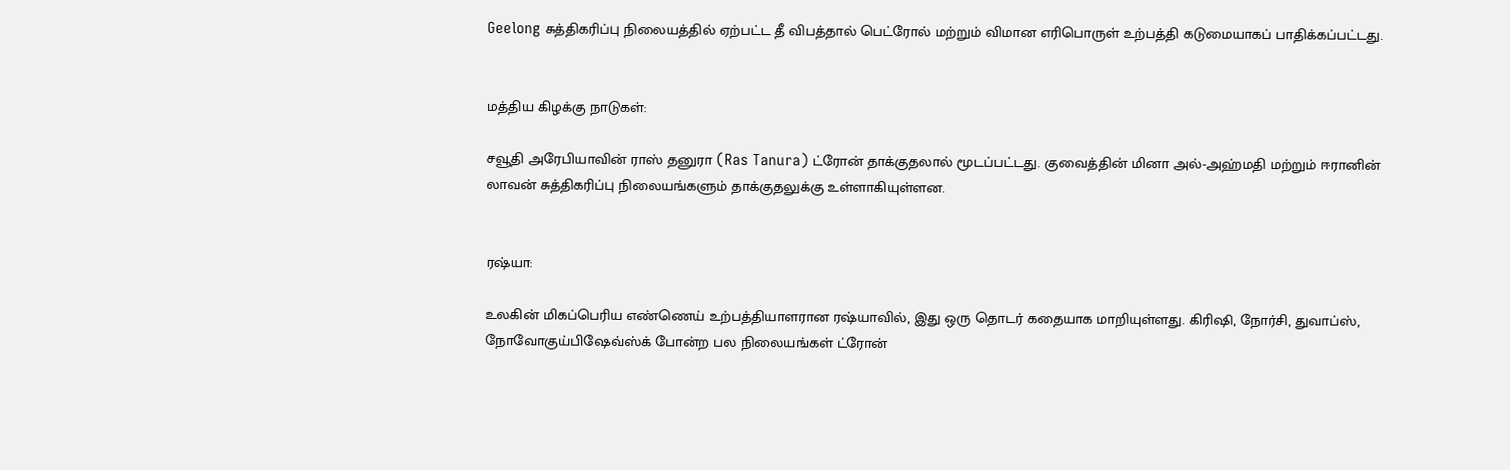Geelong சுத்திகரிப்பு நிலையத்தில் ஏற்பட்ட தீ விபத்தால் பெட்ரோல் மற்றும் விமான எரிபொருள் உற்பத்தி கடுமையாகப் பாதிக்கப்பட்டது.


மத்திய கிழக்கு நாடுகள்:

சவூதி அரேபியாவின் ராஸ் தனுரா (Ras Tanura) ட்ரோன் தாக்குதலால் மூடப்பட்டது. குவைத்தின் மினா அல்-அஹ்மதி மற்றும் ஈரானின் லாவன் சுத்திகரிப்பு நிலையங்களும் தாக்குதலுக்கு உள்ளாகியுள்ளன.


ரஷ்யா:

உலகின் மிகப்பெரிய எண்ணெய் உற்பத்தியாளரான ரஷ்யாவில், இது ஒரு தொடர் கதையாக மாறியுள்ளது. கிரிஷி, நோர்சி, துவாப்ஸ், நோவோகுய்பிஷேவ்ஸ்க் போன்ற பல நிலையங்கள் ட்ரோன்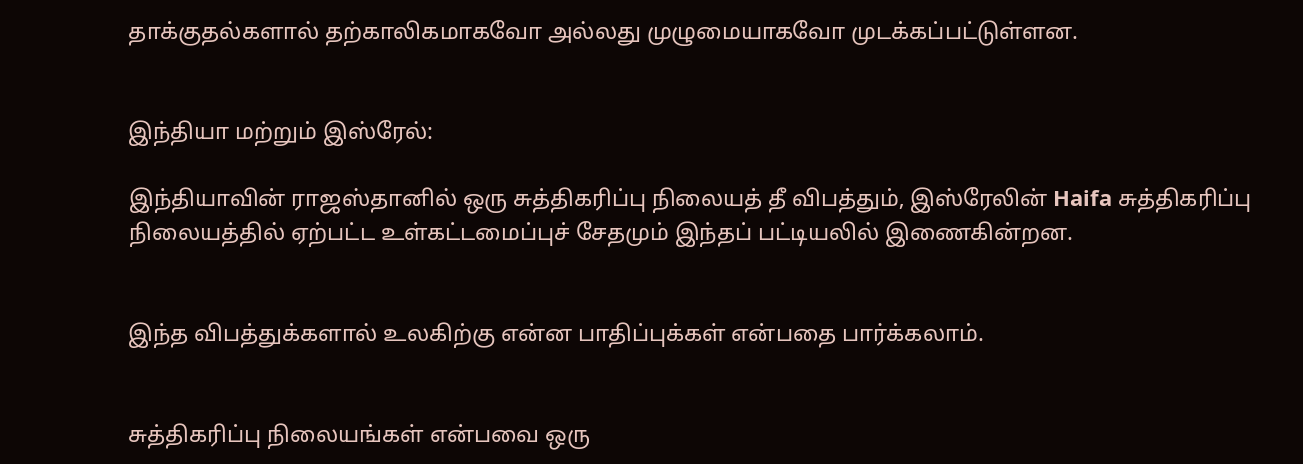தாக்குதல்களால் தற்காலிகமாகவோ அல்லது முழுமையாகவோ முடக்கப்பட்டுள்ளன.


இந்தியா மற்றும் இஸ்ரேல்:

இந்தியாவின் ராஜஸ்தானில் ஒரு சுத்திகரிப்பு நிலையத் தீ விபத்தும், இஸ்ரேலின் Haifa சுத்திகரிப்பு நிலையத்தில் ஏற்பட்ட உள்கட்டமைப்புச் சேதமும் இந்தப் பட்டியலில் இணைகின்றன.


இந்த விபத்துக்களால் உலகிற்கு என்ன பாதிப்புக்கள் என்பதை பார்க்கலாம்.


சுத்திகரிப்பு நிலையங்கள் என்பவை ஒரு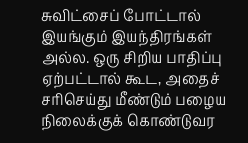சுவிட்சைப் போட்டால் இயங்கும் இயந்திரங்கள் அல்ல. ஒரு சிறிய பாதிப்பு ஏற்பட்டால் கூட, அதைச் சரிசெய்து மீண்டும் பழைய நிலைக்குக் கொண்டுவர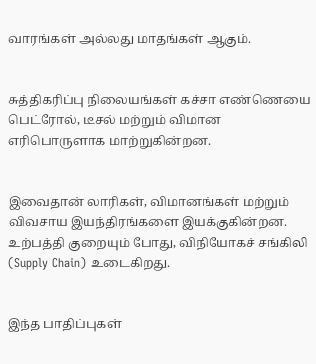வாரங்கள் அல்லது மாதங்கள் ஆகும்.


சுத்திகரிப்பு நிலையங்கள் கச்சா எண்ணெயை பெட்ரோல், டீசல் மற்றும் விமான எரிபொருளாக மாற்றுகின்றன.


இவைதான் லாரிகள், விமானங்கள் மற்றும் விவசாய இயந்திரங்களை இயக்குகின்றன. உற்பத்தி குறையும் போது, விநியோகச் சங்கிலி (Supply Chain) உடைகிறது.


இந்த பாதிப்புகள்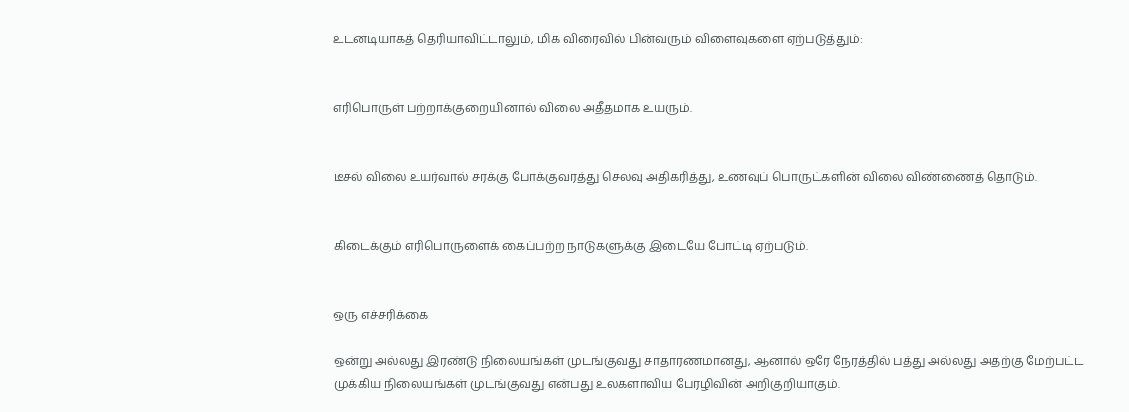உடனடியாகத் தெரியாவிட்டாலும், மிக விரைவில் பின்வரும் விளைவுகளை ஏற்படுத்தும்:


எரிபொருள் பற்றாக்குறையினால் விலை அதீதமாக உயரும்.


டீசல் விலை உயர்வால் சரக்கு போக்குவரத்து செலவு அதிகரித்து, உணவுப் பொருட்களின் விலை விண்ணைத் தொடும்.


கிடைக்கும் எரிபொருளைக் கைப்பற்ற நாடுகளுக்கு இடையே போட்டி ஏற்படும்.


ஒரு எச்சரிக்கை

ஒன்று அல்லது இரண்டு நிலையங்கள் முடங்குவது சாதாரணமானது, ஆனால் ஒரே நேரத்தில் பத்து அல்லது அதற்கு மேற்பட்ட முக்கிய நிலையங்கள் முடங்குவது என்பது உலகளாவிய பேரழிவின் அறிகுறியாகும்.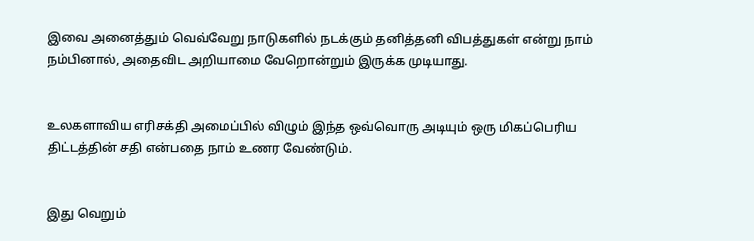இவை அனைத்தும் வெவ்வேறு நாடுகளில் நடக்கும் தனித்தனி விபத்துகள் என்று நாம் நம்பினால், அதைவிட அறியாமை வேறொன்றும் இருக்க முடியாது.


உலகளாவிய எரிசக்தி அமைப்பில் விழும் இந்த ஒவ்வொரு அடியும் ஒரு மிகப்பெரிய திட்டத்தின் சதி என்பதை நாம் உணர வேண்டும்.


இது வெறும்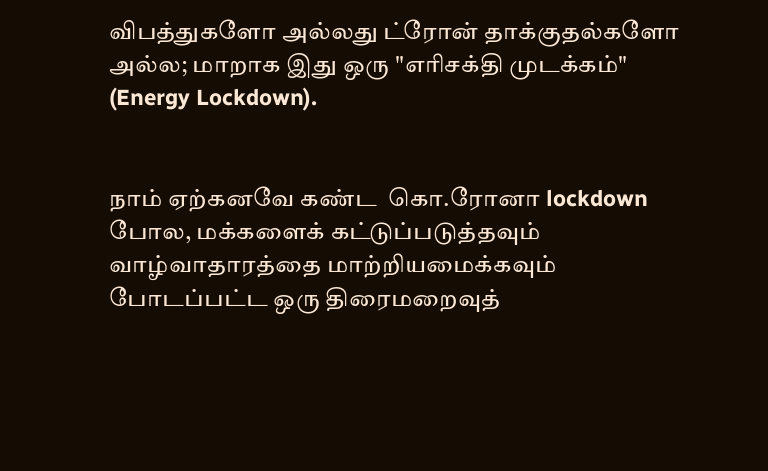விபத்துகளோ அல்லது ட்ரோன் தாக்குதல்களோ அல்ல; மாறாக இது ஒரு "எரிசக்தி முடக்கம்" (Energy Lockdown).


நாம் ஏற்கனவே கண்ட  கொ.ரோனா lockdown போல, மக்களைக் கட்டுப்படுத்தவும் வாழ்வாதாரத்தை மாற்றியமைக்கவும் போடப்பட்ட ஒரு திரைமறைவுத்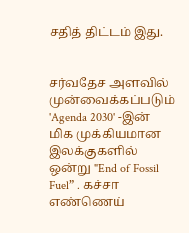சதித் திட்டம் இது.


சர்வதேச அளவில் முன்வைக்கப்படும் 'Agenda 2030' -இன் மிக முக்கியமான இலக்குகளில் ஒன்று "End of Fossil Fuel” . கச்சா எண்ணெய்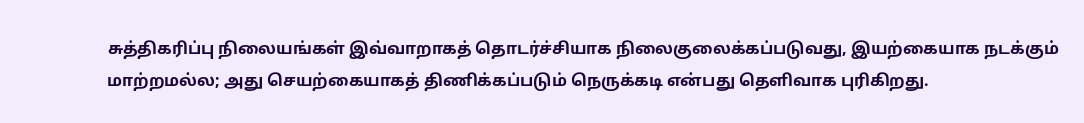சுத்திகரிப்பு நிலையங்கள் இவ்வாறாகத் தொடர்ச்சியாக நிலைகுலைக்கப்படுவது, இயற்கையாக நடக்கும் மாற்றமல்ல; அது செயற்கையாகத் திணிக்கப்படும் நெருக்கடி என்பது தெளிவாக புரிகிறது.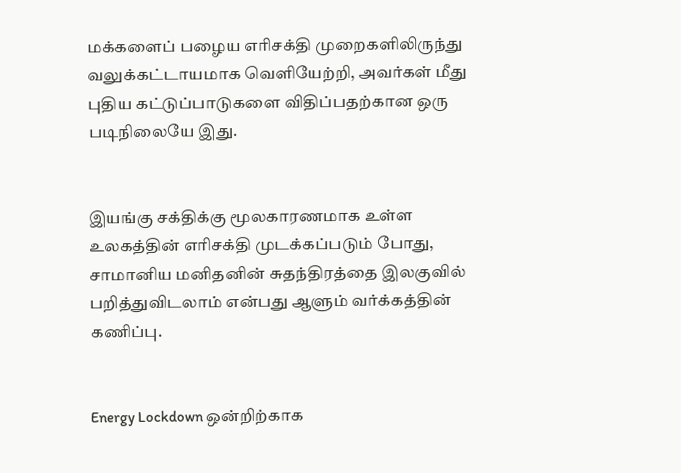மக்களைப் பழைய எரிசக்தி முறைகளிலிருந்து வலுக்கட்டாயமாக வெளியேற்றி, அவர்கள் மீது புதிய கட்டுப்பாடுகளை விதிப்பதற்கான ஒரு படிநிலையே இது.


இயங்கு சக்திக்கு மூலகாரணமாக உள்ள உலகத்தின் எரிசக்தி முடக்கப்படும் போது, சாமானிய மனிதனின் சுதந்திரத்தை இலகுவில் பறித்துவிடலாம் என்பது ஆளும் வர்க்கத்தின் கணிப்பு.


Energy Lockdown ஒன்றிற்காக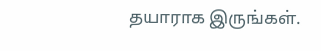தயாராக இருங்கள்.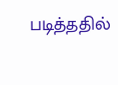படித்ததில்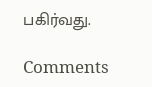பகிர்வது.

Comments